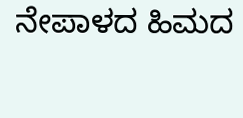ನೇಪಾಳದ ಹಿಮದ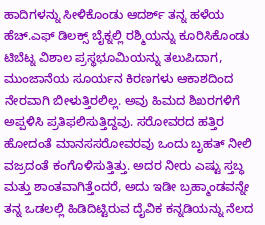ಹಾದಿಗಳನ್ನು ಸೀಳಿಕೊಂಡು ಆದರ್ಶ್ ತನ್ನ ಹಳೆಯ ಹೆಚ್.ಎಫ್ ಡಿಲಕ್ಸ್ ಬೈಕ್ನಲ್ಲಿ ರಶ್ಮಿಯನ್ನು ಕೂರಿಸಿಕೊಂಡು ಟಿಬೆಟ್ನ ವಿಶಾಲ ಪ್ರಸ್ಥಭೂಮಿಯನ್ನು ತಲುಪಿದಾಗ, ಮುಂಜಾನೆಯ ಸೂರ್ಯನ ಕಿರಣಗಳು ಆಕಾಶದಿಂದ ನೇರವಾಗಿ ಬೀಳುತ್ತಿರಲಿಲ್ಲ. ಅವು ಹಿಮದ ಶಿಖರಗಳಿಗೆ ಅಪ್ಪಳಿಸಿ ಪ್ರತಿಫಲಿಸುತ್ತಿದ್ದವು. ಸರೋವರದ ಹತ್ತಿರ ಹೋದಂತೆ ಮಾನಸಸರೋವರವು ಒಂದು ಬೃಹತ್ ನೀಲಿ ವಜ್ರದಂತೆ ಕಂಗೊಳಿಸುತ್ತಿತ್ತು. ಅದರ ನೀರು ಎಷ್ಟು ಸ್ತಬ್ಧ ಮತ್ತು ಶಾಂತವಾಗಿತ್ತೆಂದರೆ, ಅದು ಇಡೀ ಬ್ರಹ್ಮಾಂಡವನ್ನೇ ತನ್ನ ಒಡಲಲ್ಲಿ ಹಿಡಿದಿಟ್ಟಿರುವ ದೈವಿಕ ಕನ್ನಡಿಯನ್ನು ನೆಲದ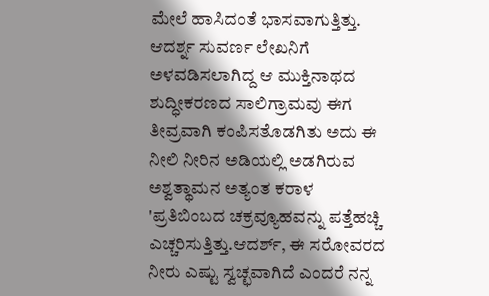ಮೇಲೆ ಹಾಸಿದಂತೆ ಭಾಸವಾಗುತ್ತಿತ್ತು. ಆದರ್ಶ್ನ ಸುವರ್ಣ ಲೇಖನಿಗೆ ಅಳವಡಿಸಲಾಗಿದ್ದ ಆ ಮುಕ್ತಿನಾಥದ ಶುದ್ಧೀಕರಣದ ಸಾಲಿಗ್ರಾಮವು ಈಗ ತೀವ್ರವಾಗಿ ಕಂಪಿಸತೊಡಗಿತು ಅದು ಈ ನೀಲಿ ನೀರಿನ ಅಡಿಯಲ್ಲಿ ಅಡಗಿರುವ ಅಶ್ವತ್ಥಾಮನ ಅತ್ಯಂತ ಕರಾಳ 'ಪ್ರತಿಬಿಂಬದ ಚಕ್ರವ್ಯೂಹವನ್ನು ಪತ್ತೆಹಚ್ಚಿ ಎಚ್ಚರಿಸುತ್ತಿತ್ತು.ಆದರ್ಶ್, ಈ ಸರೋವರದ ನೀರು ಎಷ್ಟು ಸ್ವಚ್ಛವಾಗಿದೆ ಎಂದರೆ ನನ್ನ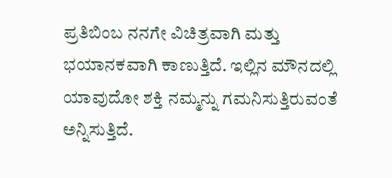ಪ್ರತಿಬಿಂಬ ನನಗೇ ವಿಚಿತ್ರವಾಗಿ ಮತ್ತು ಭಯಾನಕವಾಗಿ ಕಾಣುತ್ತಿದೆ. ಇಲ್ಲಿನ ಮೌನದಲ್ಲಿ ಯಾವುದೋ ಶಕ್ತಿ ನಮ್ಮನ್ನು ಗಮನಿಸುತ್ತಿರುವಂತೆ ಅನ್ನಿಸುತ್ತಿದೆ.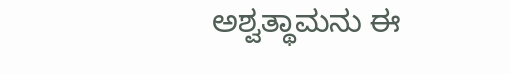ಅಶ್ವತ್ಥಾಮನು ಈ